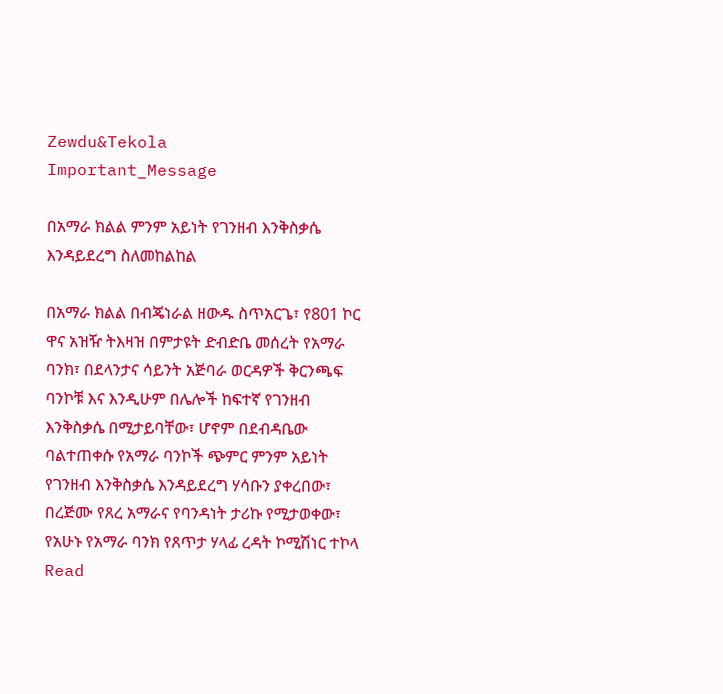Zewdu&Tekola
Important_Message

በአማራ ክልል ምንም አይነት የገንዘብ እንቅስቃሴ እንዳይደረግ ስለመከልከል

በአማራ ክልል በብጄነራል ዘውዱ ስጥአርጌ፣ የ801 ኮር ዋና አዝዥ ትእዛዝ በምታዩት ድብድቤ መሰረት የአማራ ባንክ፣ በደላንታና ሳይንት አጅባራ ወርዳዎች ቅርንጫፍ ባንኮቹ እና እንዲሁም በሌሎች ከፍተኛ የገንዘብ እንቅስቃሴ በሚታይባቸው፣ ሆኖም በደብዳቤው ባልተጠቀሱ የአማራ ባንኮች ጭምር ምንም አይነት የገንዘብ እንቅስቃሴ እንዳይደረግ ሃሳቡን ያቀረበው፣ በረጅሙ የጸረ አማራና የባንዳነት ታሪኩ የሚታወቀው፣ የአሁኑ የአማራ ባንክ የጸጥታ ሃላፊ ረዳት ኮሚሽነር ተኮላ Read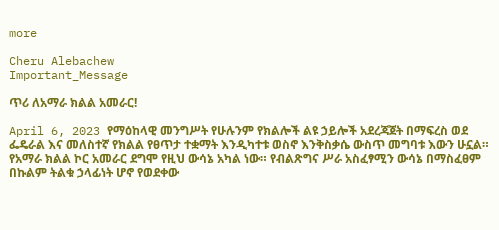more

Cheru Alebachew
Important_Message

ጥሪ ለአማራ ክልል አመራር!

April 6, 2023 የማዕከላዊ መንግሥት የሁሉንም የክልሎች ልዩ ኃይሎች አደረጃጀት በማፍረስ ወደ ፌዴራል እና መለስተኛ የክልል የፀጥታ ተቋማት እንዲካተቱ ወስኖ እንቅስቃሴ ውስጥ መግባቱ እውን ሁኗል። የአማራ ክልል ኮር አመራር ደግሞ የዚህ ውሳኔ አካል ነው። የብልጽግና ሥራ አስፈፃሚን ውሳኔ በማስፈፀም በኩልም ትልቁ ኃላፊነት ሆኖ የወደቀው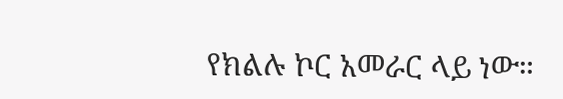የክልሉ ኮር አመራር ላይ ነው።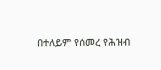በተለይም የሰመረ የሕዝብ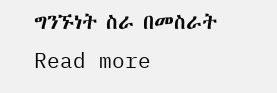ግንኙነት ስራ በመስራት Read more